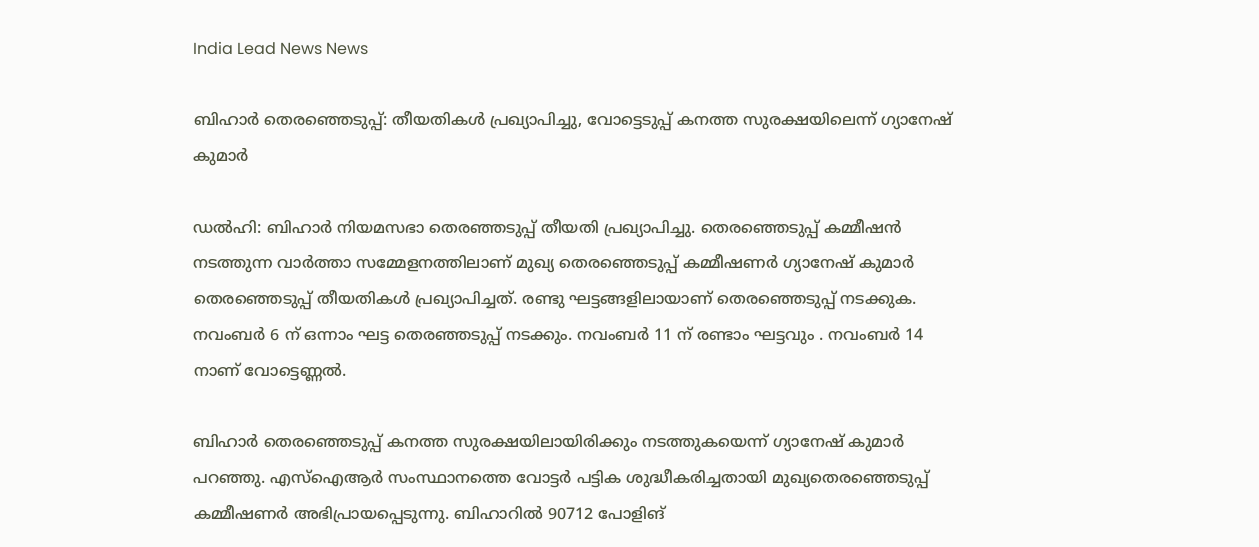India Lead News News

ബിഹാർ തെരഞ്ഞെടുപ്പ്: തീയതികൾ പ്രഖ്യാപിച്ചു, വോട്ടെടുപ്പ് കനത്ത സുരക്ഷയിലെന്ന് ഗ്യാനേഷ് കുമാർ

ഡൽഹി: ബിഹാർ നിയമസഭാ തെരഞ്ഞടുപ്പ് തീയതി പ്രഖ്യാപിച്ചു. തെരഞ്ഞെടുപ്പ് കമ്മീഷൻ നടത്തുന്ന വാർത്താ സമ്മേളനത്തിലാണ് മുഖ്യ തെരഞ്ഞെടുപ്പ് കമ്മീഷണർ ഗ്യാനേഷ് കുമാർ തെരഞ്ഞെടുപ്പ് തീയതികൾ പ്രഖ്യാപിച്ചത്. രണ്ടു ഘട്ടങ്ങളിലായാണ് തെരഞ്ഞെടുപ്പ് നടക്കുക. നവംബർ 6 ന് ഒന്നാം ഘട്ട തെരഞ്ഞടുപ്പ് നടക്കും. നവംബർ 11 ന് രണ്ടാം ഘട്ടവും . നവംബർ 14 നാണ് വോട്ടെണ്ണൽ.

ബിഹാർ തെരഞ്ഞെടുപ്പ് കനത്ത സുരക്ഷയിലായിരിക്കും നടത്തുകയെന്ന് ഗ്യാനേഷ് കുമാർ പറഞ്ഞു. എസ്ഐആർ സംസ്ഥാനത്തെ വോട്ടർ പട്ടിക ശുദ്ധീകരിച്ചതായി മുഖ്യതെരഞ്ഞെടുപ്പ് കമ്മീഷണർ അഭിപ്രായപ്പെടുന്നു. ബിഹാറിൽ 90712 പോളിങ്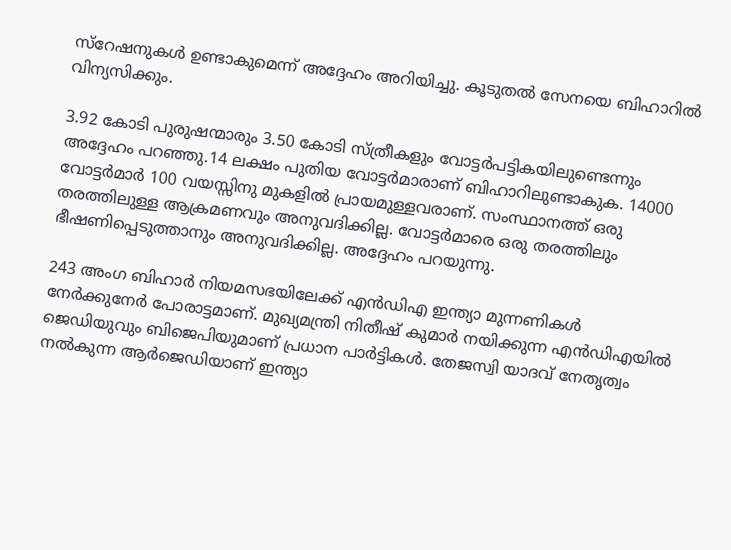സ്റേഷനുകൾ ഉണ്ടാകുമെന്ന് അദ്ദേഹം അറിയിച്ചു. കൂടുതൽ സേനയെ ബിഹാറിൽ വിന്യസിക്കും.

3.92 കോടി പുരുഷന്മാരും 3.50 കോടി സ്ത്രീകളും വോട്ടർപട്ടികയിലുണ്ടെന്നും അദ്ദേഹം പറഞ്ഞു.14 ലക്ഷം പുതിയ വോട്ടർമാരാണ് ബിഹാറിലുണ്ടാകുക. 14000 വോട്ടർമാർ 100 വയസ്സിനു മുകളിൽ പ്രായമുള്ളവരാണ്. സംസ്ഥാനത്ത് ഒരു തരത്തിലുള്ള ആക്രമണവും അനുവദിക്കില്ല. വോട്ടർമാരെ ഒരു തരത്തിലും ഭീഷണിപ്പെടുത്താനും അനുവദിക്കില്ല. അദ്ദേഹം പറയുന്നു.

243 അംഗ ബിഹാർ നിയമസഭയിലേക്ക് എൻഡിഎ ഇന്ത്യാ മുന്നണികൾ നേർക്കുനേർ പോരാട്ടമാണ്. മുഖ്യമന്ത്രി നിതീഷ് കുമാർ നയിക്കുന്ന എൻഡിഎയിൽ ജെഡിയുവും ബിജെപിയുമാണ് പ്രധാന പാർട്ടികൾ. തേജസ്വി യാദവ് നേതൃത്വം നൽകുന്ന ആർജെഡിയാണ് ഇന്ത്യാ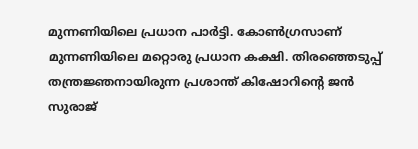മുന്നണിയിലെ പ്രധാന പാർട്ടി. കോൺഗ്രസാണ് മുന്നണിയിലെ മറ്റൊരു പ്രധാന കക്ഷി. തിരഞ്ഞെടുപ്പ് തന്ത്രജ്ഞനായിരുന്ന പ്രശാന്ത് കിഷോറിന്റെ ജൻ സുരാജ്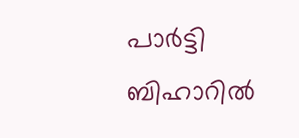പാർട്ടി ബിഹാറിൽ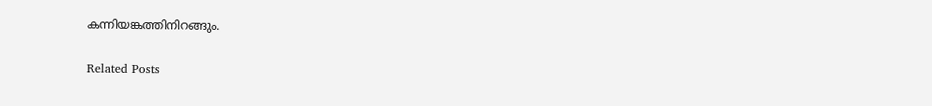കന്നിയങ്കത്തിനിറങ്ങും.

Related Posts